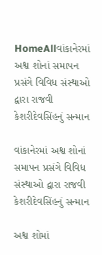HomeAllવાંકાનેરમાં અશ્વ શોનાં સમાપન પ્રસંગે વિવિધ સંસ્થાઓ દ્વારા રાજવી કેશરીદેવસિંહનું સન્માન

વાંકાનેરમાં અશ્વ શોનાં સમાપન પ્રસંગે વિવિધ સંસ્થાઓ દ્વારા રાજવી કેશરીદેવસિંહનું સન્માન

અશ્વ શોમાં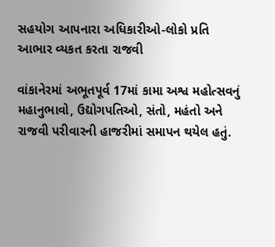સહયોગ આપનારા અધિકારીઓ-લોકો પ્રતિ આભાર વ્યકત કરતા રાજવી

વાંકાનેરમાં અભૂતપૂર્વ 17માં કામા અશ્વ મહોત્સવનું મહાનુભાવો, ઉદ્યોગપતિઓ, સંતો, મહંતો અને રાજવી પરીવારની હાજરીમાં સમાપન થયેલ હતું.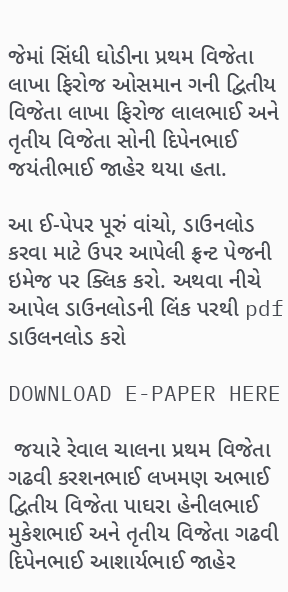જેમાં સિંધી ઘોડીના પ્રથમ વિજેતા લાખા ફિરોજ ઓસમાન ગની દ્વિતીય વિજેતા લાખા ફિરોજ લાલભાઈ અને તૃતીય વિજેતા સોની દિપેનભાઈ જયંતીભાઈ જાહેર થયા હતા.

આ ઈ-પેપર પૂરું વાંચો, ડાઉનલોડ કરવા માટે ઉપર આપેલી ફ્રન્ટ પેજની ઇમેજ પર ક્લિક કરો. અથવા નીચે આપેલ ડાઉનલોડની લિંક પરથી pdf ડાઉલનલોડ કરો

DOWNLOAD E-PAPER HERE

 જયારે રેવાલ ચાલના પ્રથમ વિજેતા ગઢવી કરશનભાઈ લખમણ અભાઈ દ્વિતીય વિજેતા પાઘરા હેનીલભાઈ મુકેશભાઈ અને તૃતીય વિજેતા ગઢવી દિપેનભાઈ આશાર્યભાઈ જાહેર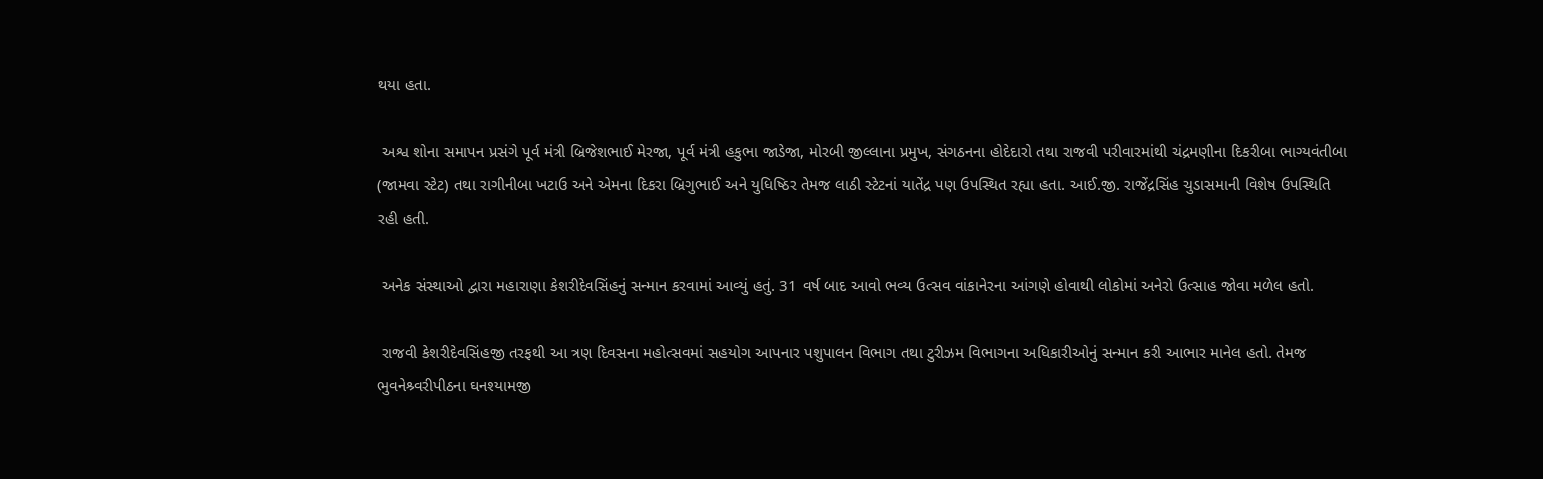થયા હતા.

 અશ્વ શોના સમાપન પ્રસંગે પૂર્વ મંત્રી બ્રિજેશભાઈ મેરજા, પૂર્વ મંત્રી હકુભા જાડેજા, મોરબી જીલ્લાના પ્રમુખ, સંગઠનના હોદેદારો તથા રાજવી પરીવારમાંથી ચંદ્રમણીના દિકરીબા ભાગ્યવંતીબા (જામવા સ્ટેટ) તથા રાગીનીબા ખટાઉ અને એમના દિકરા બ્રિગુભાઈ અને યુધિષ્ઠિર તેમજ લાઠી સ્ટેટનાં યાતેંદ્ર પણ ઉપસ્થિત રહ્યા હતા. આઈ.જી. રાજેંદ્રસિંહ ચુડાસમાની વિશેષ ઉપસ્થિતિ રહી હતી.

 અનેક સંસ્થાઓ દ્વારા મહારાણા કેશરીદેવસિંહનું સન્માન કરવામાં આવ્યું હતું. 31 વર્ષ બાદ આવો ભવ્ય ઉત્સવ વાંકાનેરના આંગણે હોવાથી લોકોમાં અનેરો ઉત્સાહ જોવા મળેલ હતો.

 રાજવી કેશરીદેવસિંહજી તરફથી આ ત્રણ દિવસના મહોત્સવમાં સહયોગ આપનાર પશુપાલન વિભાગ તથા ટુરીઝમ વિભાગના અધિકારીઓનું સન્માન કરી આભાર માનેલ હતો. તેમજ ભુવનેશ્ર્વરીપીઠના ઘનશ્યામજી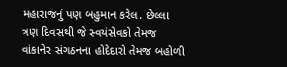મહારાજનું પણ બહુમાન કરેલ. છેલ્લા ત્રણ દિવસથી જે સ્વયંસેવકો તેમજ વાંકાનેર સંગઠનના હોદેદારો તેમજ બહોળી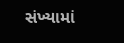સંખ્યામાં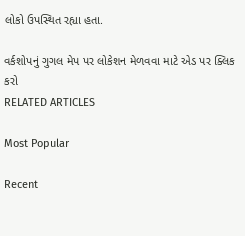લોકો ઉપસ્થિત રહ્યા હતા.

વર્કશોપનું ગુગલ મેપ પર લોકેશન મેળવવા માટે એડ પર ક્લિક કરો
RELATED ARTICLES

Most Popular

Recent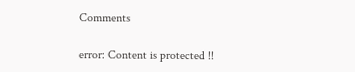Comments

error: Content is protected !!